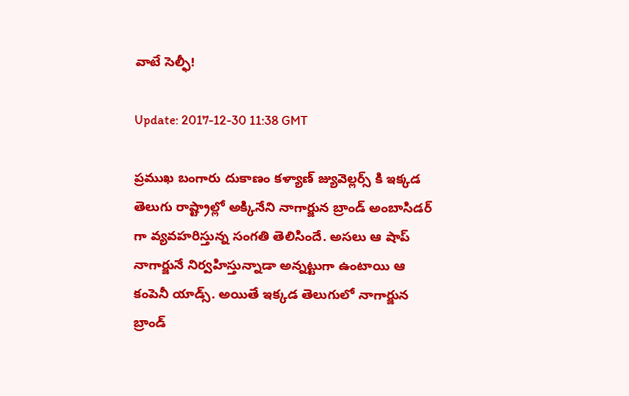వాటే సెల్ఫీ!

Update: 2017-12-30 11:38 GMT

ప్రముఖ బంగారు దుకాణం కళ్యాణ్ జ్యువెల్లర్స్‌ కి ఇక్కడ తెలుగు రాష్ట్రాల్లో అక్కినేని నాగార్జున బ్రాండ్ అంబాసిడర్ గా వ్యవహరిస్తున్న సంగతి తెలిసిందే. అసలు ఆ షాప్ నాగార్జునే నిర్వహిస్తున్నాడా అన్నట్టుగా ఉంటాయి ఆ కంపెనీ యాడ్స్. అయితే ఇక్కడ తెలుగులో నాగార్జున బ్రాండ్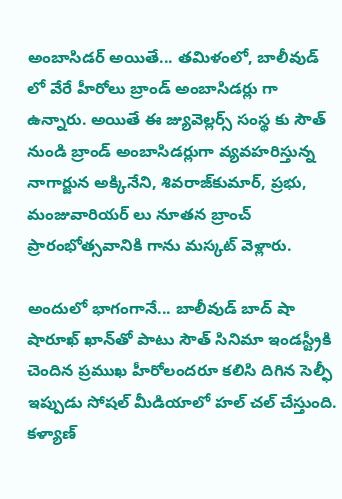అంబాసిడర్ అయితే... తమిళంలో, బాలీవుడ్ లో వేరే హీరోలు బ్రాండ్ అంబాసిడర్లు గా ఉన్నారు. అయితే ఈ జ్యువెల్లర్స్‌ సంస్థ కు సౌత్ నుండి బ్రాండ్ అంబాసిడర్లుగా వ్యవహరిస్తున్న నాగార్జున అక్కినేని, శివరాజ్‌కుమార్‌, ప్రభు, మంజువారియర్‌ లు నూతన బ్రాంచ్ ప్రారంభోత్సవానికి గాను మస్కట్‌ వెళ్లారు.

అందులో భాగంగానే... బాలీవుడ్‌ బాద్‌ షా షారూఖ్‌ ఖాన్‌తో పాటు సౌత్ సినిమా ఇండస్ట్రీకి చెందిన ప్రముఖ హీరోలందరూ కలిసి దిగిన సెల్ఫీ ఇప్పుడు సోషల్ మీడియాలో హల్ చల్ చేస్తుంది. కళ్యాణ్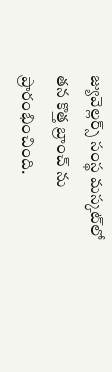జ్యువెల్లర్స్‌ సంస్థ మస్కట్‌లో తన కొత్త బ్రాంచ్ ను ప్రారంభించింది.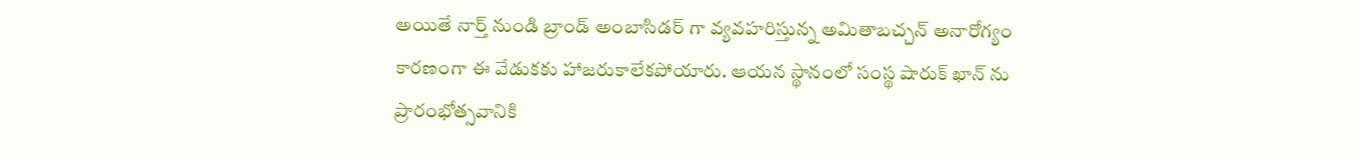అయితే నార్త్ నుండి బ్రాండ్ అంబాసిడర్ గా వ్యవహరిస్తున్న అమితాబచ్చన్ అనారోగ్యం కారణంగా ఈ వేడుకకు హాజరుకాలేకపోయారు. ఆయన స్థానంలో సంస్థ షారుక్ ఖాన్ ను ప్రారంభోత్సవానికి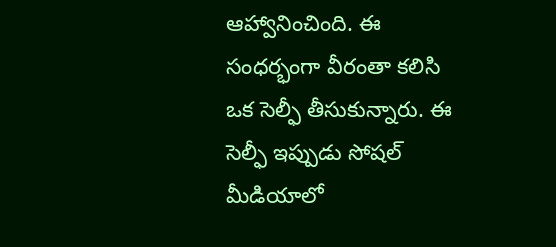ఆహ్వానించింది. ఈ సంధర్భంగా వీరంతా కలిసి ఒక సెల్ఫీ తీసుకున్నారు. ఈ సెల్ఫీ ఇప్పుడు సోషల్ మీడియాలో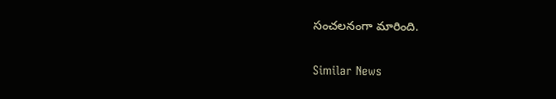సంచలనంగా మారింది.

Similar News